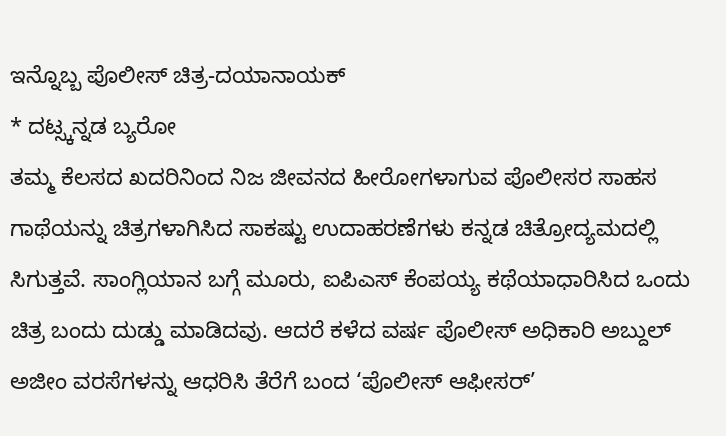ಇನ್ನೊಬ್ಬ ಪೊಲೀಸ್ ಚಿತ್ರ-ದಯಾನಾಯಕ್
* ದಟ್ಸ್ಕನ್ನಡ ಬ್ಯರೋ
ತಮ್ಮ ಕೆಲಸದ ಖದರಿನಿಂದ ನಿಜ ಜೀವನದ ಹೀರೋಗಳಾಗುವ ಪೊಲೀಸರ ಸಾಹಸ ಗಾಥೆಯನ್ನು ಚಿತ್ರಗಳಾಗಿಸಿದ ಸಾಕಷ್ಟು ಉದಾಹರಣೆಗಳು ಕನ್ನಡ ಚಿತ್ರೋದ್ಯಮದಲ್ಲಿ ಸಿಗುತ್ತವೆ. ಸಾಂಗ್ಲಿಯಾನ ಬಗ್ಗೆ ಮೂರು, ಐಪಿಎಸ್ ಕೆಂಪಯ್ಯ ಕಥೆಯಾಧಾರಿಸಿದ ಒಂದು ಚಿತ್ರ ಬಂದು ದುಡ್ಡು ಮಾಡಿದವು. ಆದರೆ ಕಳೆದ ವರ್ಷ ಪೊಲೀಸ್ ಅಧಿಕಾರಿ ಅಬ್ದುಲ್ ಅಜೀಂ ವರಸೆಗಳನ್ನು ಆಧರಿಸಿ ತೆರೆಗೆ ಬಂದ ‘ಪೊಲೀಸ್ ಆಫೀಸರ್’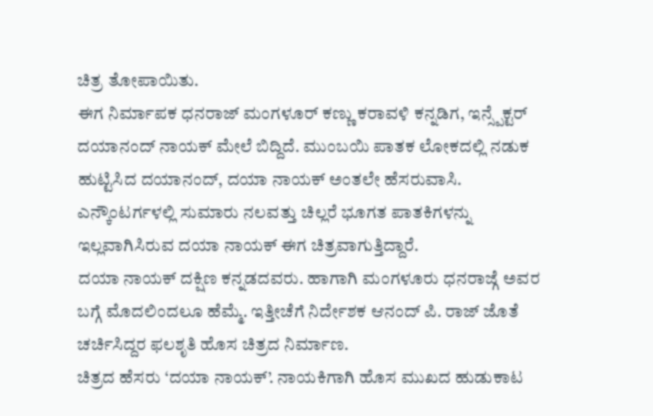ಚಿತ್ರ ತೋಪಾಯಿತು.
ಈಗ ನಿರ್ಮಾಪಕ ಧನರಾಜ್ ಮಂಗಳೂರ್ ಕಣ್ಣು ಕರಾವಳಿ ಕನ್ನಡಿಗ, ಇನ್ಸ್ಪೆಕ್ಟರ್ ದಯಾನಂದ್ ನಾಯಕ್ ಮೇಲೆ ಬಿದ್ದಿದೆ. ಮುಂಬಯಿ ಪಾತಕ ಲೋಕದಲ್ಲಿ ನಡುಕ ಹುಟ್ಟಿಸಿದ ದಯಾನಂದ್, ದಯಾ ನಾಯಕ್ ಅಂತಲೇ ಹೆಸರುವಾಸಿ. ಎನ್ಕೌಂಟರ್ಗಳಲ್ಲಿ ಸುಮಾರು ನಲವತ್ತು ಚಿಲ್ಲರೆ ಭೂಗತ ಪಾತಕಿಗಳನ್ನು ಇಲ್ಲವಾಗಿಸಿರುವ ದಯಾ ನಾಯಕ್ ಈಗ ಚಿತ್ರವಾಗುತ್ತಿದ್ದಾರೆ.
ದಯಾ ನಾಯಕ್ ದಕ್ಷಿಣ ಕನ್ನಡದವರು. ಹಾಗಾಗಿ ಮಂಗಳೂರು ಧನರಾಜ್ಗೆ ಅವರ ಬಗ್ಗೆ ಮೊದಲಿಂದಲೂ ಹೆಮ್ಮೆ. ಇತ್ತೀಚೆಗೆ ನಿರ್ದೇಶಕ ಆನಂದ್ ಪಿ. ರಾಜ್ ಜೊತೆ ಚರ್ಚಿಸಿದ್ದರ ಫಲಶೃತಿ ಹೊಸ ಚಿತ್ರದ ನಿರ್ಮಾಣ.
ಚಿತ್ರದ ಹೆಸರು ‘ದಯಾ ನಾಯಕ್’. ನಾಯಕಿಗಾಗಿ ಹೊಸ ಮುಖದ ಹುಡುಕಾಟ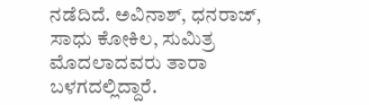ನಡೆದಿದೆ. ಅವಿನಾಶ್, ಧನರಾಜ್, ಸಾಧು ಕೋಕಿಲ, ಸುಮಿತ್ರ ಮೊದಲಾದವರು ತಾರಾ ಬಳಗದಲ್ಲಿದ್ದಾರೆ.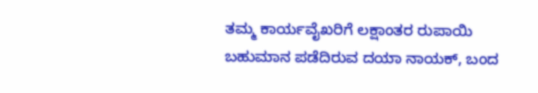ತಮ್ಮ ಕಾರ್ಯವೈಖರಿಗೆ ಲಕ್ಷಾಂತರ ರುಪಾಯಿ ಬಹುಮಾನ ಪಡೆದಿರುವ ದಯಾ ನಾಯಕ್, ಬಂದ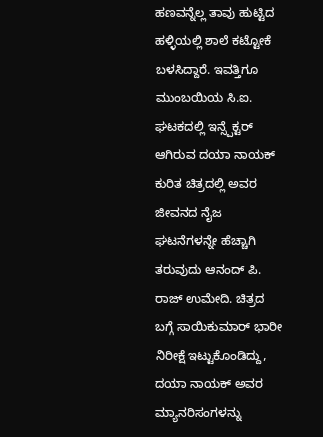ಹಣವನ್ನೆಲ್ಲ ತಾವು ಹುಟ್ಟಿದ ಹಳ್ಳಿಯಲ್ಲಿ ಶಾಲೆ ಕಟ್ಟೋಕೆ ಬಳಸಿದ್ದಾರೆ. ಇವತ್ತಿಗೂ ಮುಂಬಯಿಯ ಸಿ.ಐ. ಘಟಕದಲ್ಲಿ ಇನ್ಸ್ಪೆಕ್ಟರ್ ಆಗಿರುವ ದಯಾ ನಾಯಕ್ ಕುರಿತ ಚಿತ್ರದಲ್ಲಿ ಅವರ ಜೀವನದ ನೈಜ ಘಟನೆಗಳನ್ನೇ ಹೆಚ್ಚಾಗಿ ತರುವುದು ಆನಂದ್ ಪಿ. ರಾಜ್ ಉಮೇದಿ. ಚಿತ್ರದ ಬಗ್ಗೆ ಸಾಯಿಕುಮಾರ್ ಭಾರೀ ನಿರೀಕ್ಷೆ ಇಟ್ಟುಕೊಂಡಿದ್ದು, ದಯಾ ನಾಯಕ್ ಅವರ ಮ್ಯಾನರಿಸಂಗಳನ್ನು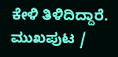ಕೇಳಿ ತಿಳಿದಿದ್ದಾರೆ.
ಮುಖಪುಟ /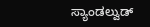ಸ್ಯಾಂಡಲ್ವುಡ್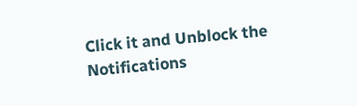Click it and Unblock the Notifications